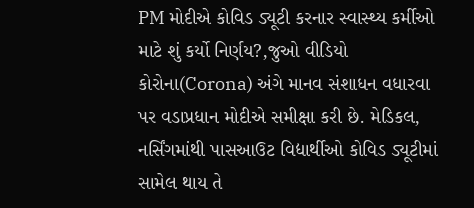PM મોદીએ કોવિડ ડ્યૂટી કરનાર સ્વાસ્થ્ય કર્મીઓ માટે શું કર્યો નિર્ણય?,જુઓ વીડિયો
કોરોના(Corona) અંગે માનવ સંશાધન વધારવા પર વડાપ્રધાન મોદીએ સમીક્ષા કરી છે. મેડિકલ, નર્સિંગમાંથી પાસઆઉટ વિદ્યાર્થીઓ કોવિડ ડ્યૂટીમાં સામેલ થાય તે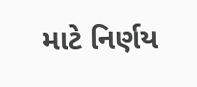માટે નિર્ણય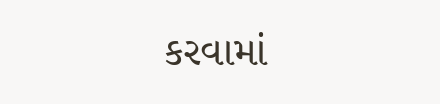કરવામાં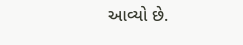આવ્યો છે.